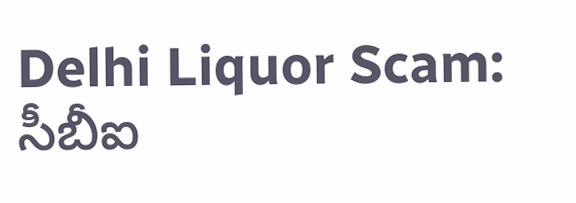Delhi Liquor Scam: సీబీఐ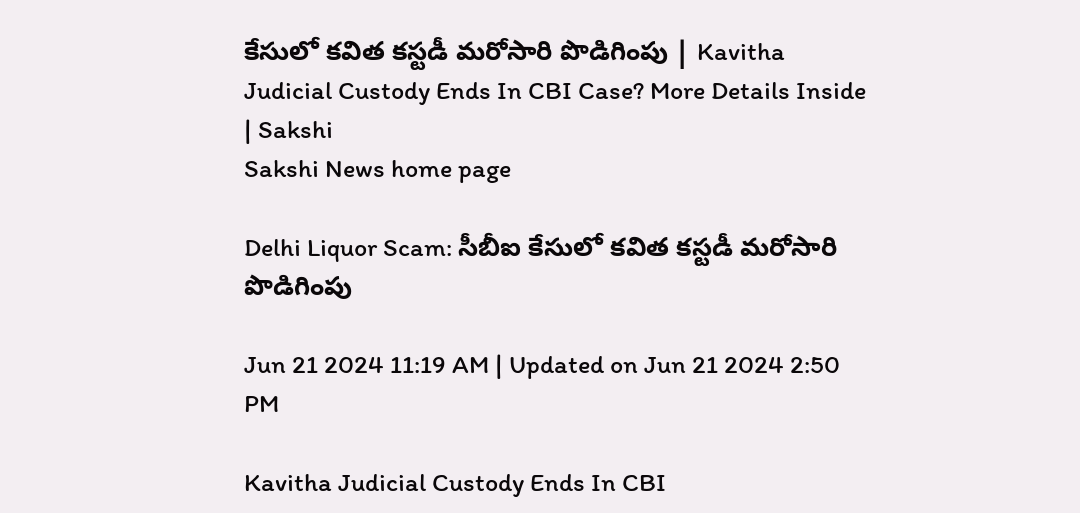కేసులో క‌విత క‌స్ట‌డీ మ‌రోసారి పొడిగింపు | Kavitha Judicial Custody Ends In CBI Case? More Details Inside | Sakshi
Sakshi News home page

Delhi Liquor Scam: సీబీఐ కేసులో క‌విత క‌స్ట‌డీ మ‌రోసారి పొడిగింపు

Jun 21 2024 11:19 AM | Updated on Jun 21 2024 2:50 PM

Kavitha Judicial Custody Ends In CBI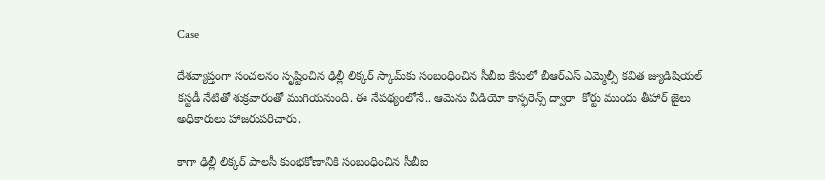Case

దేశవ్యాప్తంగా సంచలనం సృష్టించిన ఢిల్లీ లిక్కర్ స్కామ్‌కు సంబంధించిన‌ సీబీఐ కేసులో బీఆర్ఎస్ ఎమ్మెల్సీ కవిత జ్యుడిషియల్ కస్టడీ నేటితో శుక్రవారంతో ముగియనుంది. ఈ నేపథ్యంలోనే.. ఆమెను వీడియో కాన్ఫరెన్స్ ద్వారా  కోర్టు ముందు తీహార్ జైలు అధికారులు హాజరుపరిచారు.

కాగా ఢిల్లీ లిక్కర్ పాల‌సీ కుంభ‌కోణానికి సంబంధించిన సీబీఐ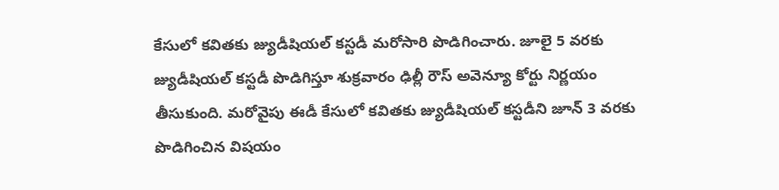కేసులో కవితకు జ్యుడీషియ‌ల్ క‌స్ట‌డీ మ‌రోసారి పొడిగించారు. జూలై 5 వ‌ర‌కు జ్యుడీషియల్ కస్టడీ పొడిగిస్తూ శుక్ర‌వారం ఢిల్లీ రౌస్ అవెన్యూ కోర్టు నిర్ణ‌యం తీసుకుంది. మ‌రోవైపు ఈడీ కేసులో కవితకు జ్యుడీషియల్‌ కస్టడీని జూన్ 3 వ‌ర‌కు పొడిగించిన విష‌యం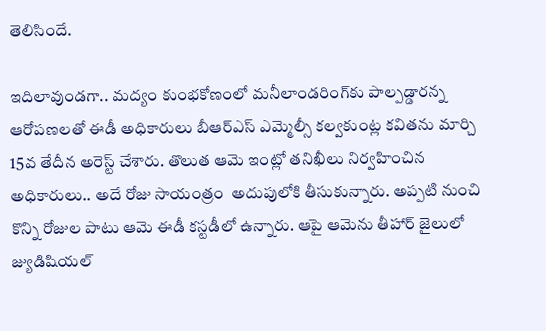తెలిసిందే.

ఇదిలావుండగా.. మద్యం కుంభకోణంలో మనీలాండరింగ్‌కు పాల్పడ్డారన్న ఆరోపణలతో ఈడీ అధికారులు బీఆర్ఎస్‌ ఎమ్మెల్సీ క‌ల్వ‌కుంట్ల కవితను మార్చి 15వ తేదీన అరెస్ట్ చేశారు. తొలుత ఆమె ఇంట్లో తనిఖీలు నిర్వహించిన అధికారులు.. అదే రోజు సాయంత్రం  అదుపులోకి తీసుకున్నారు. అప్పటి నుంచి కొన్ని రోజుల పాటు ఆమె ఈడీ కస్టడీలో ఉన్నారు. ఆపై ఆమెను తీహార్ జైలులో జ్యుడిషియల్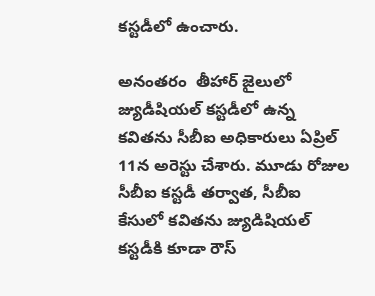కస్టడీలో ఉంచారు.

అనంతరం  తీహార్ జైలులో జ్యుడీషియల్ కస్టడీలో ఉన్న కవితను సీబీఐ అధికారులు ఏప్రిల్ 11న అరెస్టు చేశారు. మూడు రోజుల సీబీఐ కస్టడీ తర్వాత, సీబీఐ కేసులో కవితను జ్యుడిషియల్ కస్టడీకి కూడా రౌస్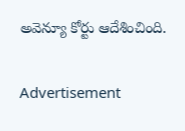అవెన్యూ కోర్టు ఆదేశించింది.

Advertisement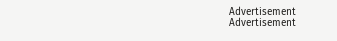Advertisement
Advertisement